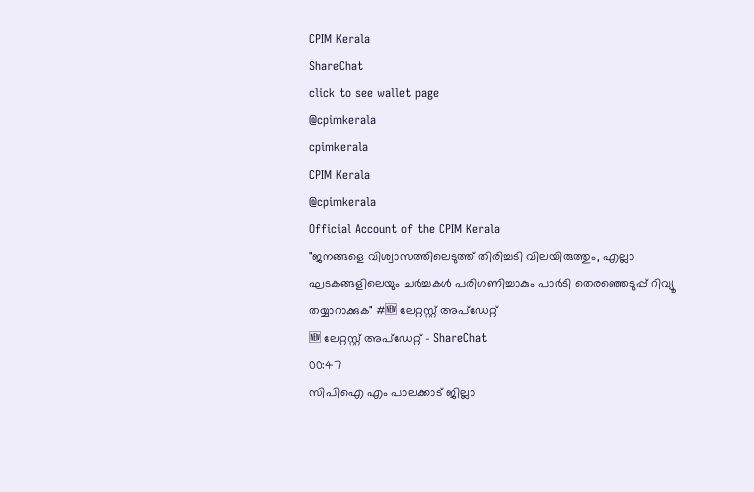CPIM Kerala
ShareChat
click to see wallet page
@cpimkerala
cpimkerala
CPIM Kerala
@cpimkerala
Official Account of the CPIM Kerala
"ജനങ്ങളെ വിശ്വാസത്തിലെടുത്ത് തിരിച്ചടി വിലയിരുത്തും, എല്ലാ ഘടകങ്ങളിലെയും ചർച്ചകൾ പരിഗണിച്ചാകും പാർടി തെരഞ്ഞെടുപ്പ് റിവ്യൂ തയ്യാറാക്കുക" #🆕 ലേറ്റസ്റ്റ് അപ്ഡേറ്റ്
🆕 ലേറ്റസ്റ്റ് അപ്ഡേറ്റ് - ShareChat
00:47
സിപിഐ എം പാലക്കാട് ജില്ലാ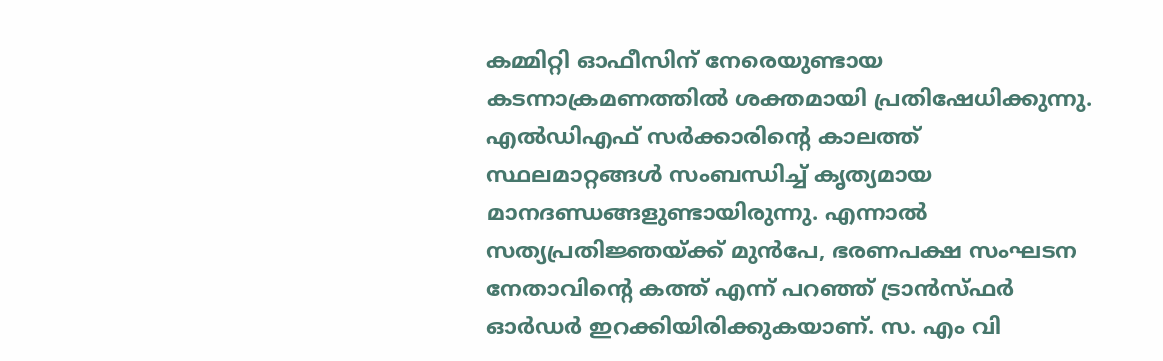കമ്മിറ്റി ഓഫീസിന് നേരെയുണ്ടായ കടന്നാക്രമണത്തിൽ ശക്തമായി പ്രതിഷേധിക്കുന്നു. എല്‍ഡിഎഫ് സര്‍ക്കാരിന്റെ കാലത്ത് സ്ഥലമാറ്റങ്ങൾ സംബന്ധിച്ച് കൃത്യമായ മാനദണ്ഡങ്ങളുണ്ടായിരുന്നു. എന്നാൽ സത്യപ്രതിജ്ഞയ്ക്ക് മുൻപേ, ഭരണപക്ഷ സംഘടന നേതാവിന്റെ കത്ത് എന്ന് പറഞ്ഞ് ട്രാൻസ്ഫർ ഓർഡർ ഇറക്കിയിരിക്കുകയാണ്. സ. എം വി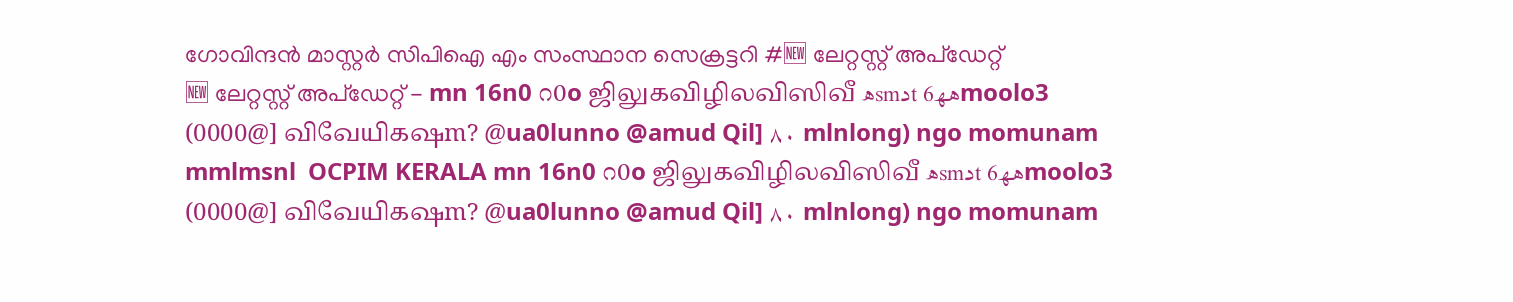ഗോവിന്ദൻ മാസ്റ്റർ സിപിഐ എം സംസ്ഥാന സെക്രട്ടറി #🆕 ലേറ്റസ്റ്റ് അപ്ഡേറ്റ്
🆕 ലേറ്റസ്റ്റ് അപ്ഡേറ്റ് - mn 16n0 ೧0o ஜிலுகவிழிலவிஸிவீ ھsmدt ھھ6moolo3 (0000@] விவேயிகஷm? @ua0lunno @amud Qil] ٨٠ mlnlong) ngo momunam mmlmsnl  OCPIM KERALA mn 16n0 ೧0o ஜிலுகவிழிலவிஸிவீ ھsmدt ھھ6moolo3 (0000@] விவேயிகஷm? @ua0lunno @amud Qil] ٨٠ mlnlong) ngo momunam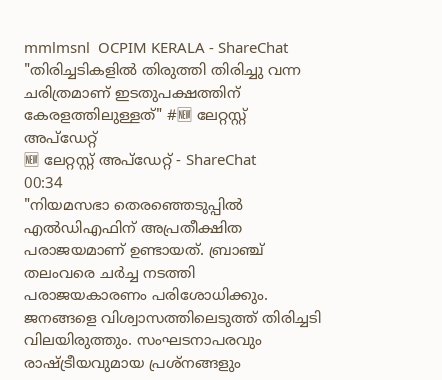mmlmsnl  OCPIM KERALA - ShareChat
"തിരിച്ചടികളിൽ തിരുത്തി തിരിച്ചു വന്ന ചരിത്രമാണ് ഇടതുപക്ഷത്തിന് കേരളത്തിലുള്ളത്" #🆕 ലേറ്റസ്റ്റ് അപ്ഡേറ്റ്
🆕 ലേറ്റസ്റ്റ് അപ്ഡേറ്റ് - ShareChat
00:34
"നിയമസഭാ തെരഞ്ഞെടുപ്പിൽ എൽഡിഎഫിന് അപ്രതീക്ഷിത പരാജയമാണ് ഉണ്ടായത്. ബ്രാഞ്ച് തലംവരെ ചർച്ച നടത്തി പരാജയകാരണം പരിശോധിക്കും. ജനങ്ങളെ വിശ്വാസത്തിലെടുത്ത് തിരിച്ചടി വിലയിരുത്തും. സംഘടനാപരവും രാഷ്ട്രീയവുമായ പ്രശ്നങ്ങളും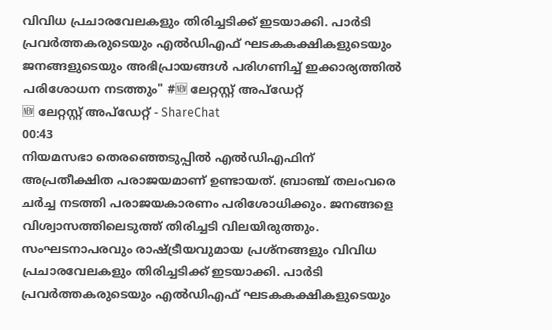വിവിധ പ്രചാരവേലകളും തിരിച്ചടിക്ക് ഇടയാക്കി. പാർടി പ്രവർത്തകരുടെയും എൽഡിഎഫ് ഘടകകക്ഷികളുടെയും ജനങ്ങളുടെയും അഭിപ്രായങ്ങൾ പരിഗണിച്ച് ഇക്കാര്യത്തിൽ പരിശോധന നടത്തും" #🆕 ലേറ്റസ്റ്റ് അപ്ഡേറ്റ്
🆕 ലേറ്റസ്റ്റ് അപ്ഡേറ്റ് - ShareChat
00:43
നിയമസഭാ തെരഞ്ഞെടുപ്പിൽ എൽഡിഎഫിന് അപ്രതീക്ഷിത പരാജയമാണ് ഉണ്ടായത്. ബ്രാഞ്ച് തലംവരെ ചർച്ച നടത്തി പരാജയകാരണം പരിശോധിക്കും. ജനങ്ങളെ വിശ്വാസത്തിലെടുത്ത് തിരിച്ചടി വിലയിരുത്തും. സംഘടനാപരവും രാഷ്ട്രീയവുമായ പ്രശ്നങ്ങളും വിവിധ പ്രചാരവേലകളും തിരിച്ചടിക്ക് ഇടയാക്കി. പാർടി പ്രവർത്തകരുടെയും എൽഡിഎഫ് ഘടകകക്ഷികളുടെയും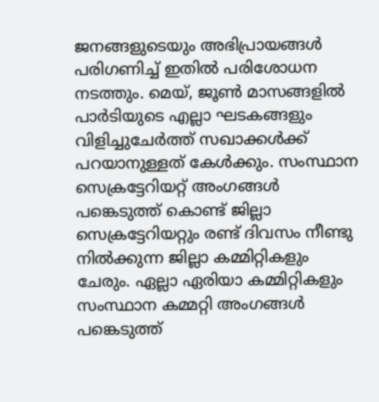ജനങ്ങളുടെയും അഭിപ്രായങ്ങൾ പരിഗണിച്ച് ഇതിൽ പരിശോധന നടത്തും. മെയ്, ജൂൺ മാസങ്ങളിൽ പാർടിയുടെ എല്ലാ ഘടകങ്ങളും വിളിച്ചുചേർത്ത് സഖാക്കൾക്ക് പറയാനുള്ളത് കേൾക്കും. സംസ്ഥാന സെക്രട്ടേറിയറ്റ് അംഗങ്ങൾ പങ്കെടുത്ത് കൊണ്ട് ജില്ലാ സെക്രട്ടേറിയറ്റും രണ്ട് ദിവസം നീണ്ടു നിൽക്കുന്ന ജില്ലാ കമ്മിറ്റികളും ചേരും. ഏല്ലാ ഏരിയാ കമ്മിറ്റികളും സംസ്ഥാന കമ്മറ്റി അംഗങ്ങൾ പങ്കെടുത്ത്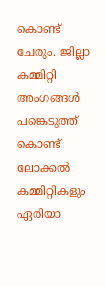കൊണ്ട് ചേരും. ജില്ലാ കമ്മിറ്റി അംഗങ്ങൾ പങ്കെടുത്ത് കൊണ്ട് ലോക്കൽ കമ്മിറ്റികളും ഏരിയാ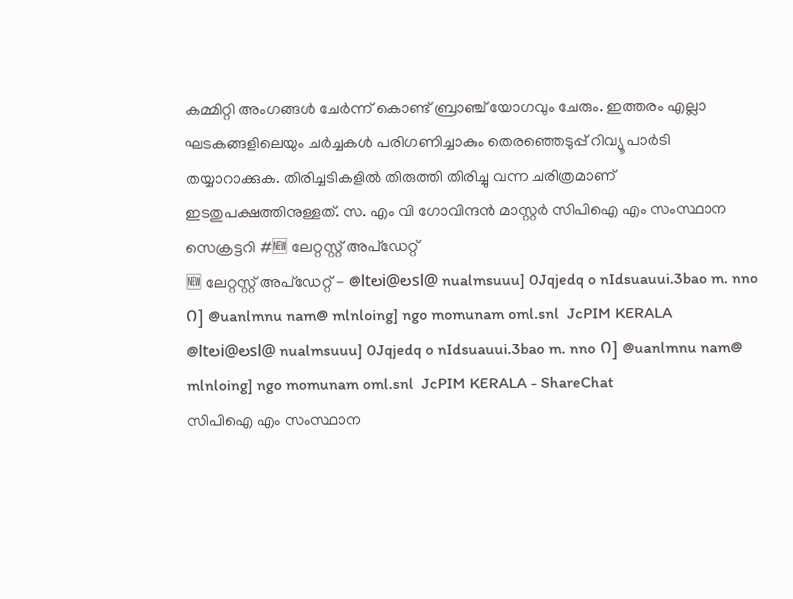കമ്മിറ്റി അംഗങ്ങൾ ചേർന്ന് കൊണ്ട് ബ്രാഞ്ച് യോഗവും ചേരും. ഇത്തരം എല്ലാ ഘടകങ്ങളിലെയും ചർച്ചകൾ പരിഗണിച്ചാകും തെരഞ്ഞെടുപ്പ് റിവ്യൂ പാർടി തയ്യാറാക്കുക. തിരിച്ചടികളിൽ തിരുത്തി തിരിച്ചു വന്ന ചരിത്രമാണ് ഇടതുപക്ഷത്തിനുള്ളത്. സ. എം വി ഗോവിന്ദൻ മാസ്റ്റർ സിപിഐ എം സംസ്ഥാന സെക്രട്ടറി #🆕 ലേറ്റസ്റ്റ് അപ്ഡേറ്റ്
🆕 ലേറ്റസ്റ്റ് അപ്ഡേറ്റ് - @ltలi@లsl@ nualmsuuu] 0Jqjedq o nIdsuauui.3bao m. nno ೧] @uanlmnu nam@ mlnloing] ngo momunam oml.snl  JcPIM KERALA @ltలi@లsl@ nualmsuuu] 0Jqjedq o nIdsuauui.3bao m. nno ೧] @uanlmnu nam@ mlnloing] ngo momunam oml.snl  JcPIM KERALA - ShareChat
സിപിഐ എം സംസ്ഥാന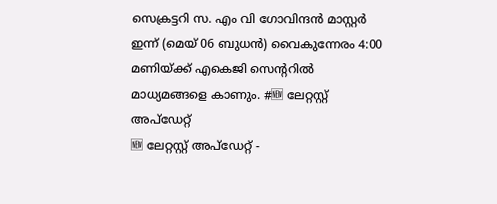സെക്രട്ടറി സ. എം വി ഗോവിന്ദൻ മാസ്റ്റർ ഇന്ന് (മെയ് 06 ബുധൻ) വൈകുന്നേരം 4:00 മണിയ്ക്ക് എകെജി സെന്ററിൽ മാധ്യമങ്ങളെ കാണും. #🆕 ലേറ്റസ്റ്റ് അപ്ഡേറ്റ്
🆕 ലേറ്റസ്റ്റ് അപ്ഡേറ്റ് -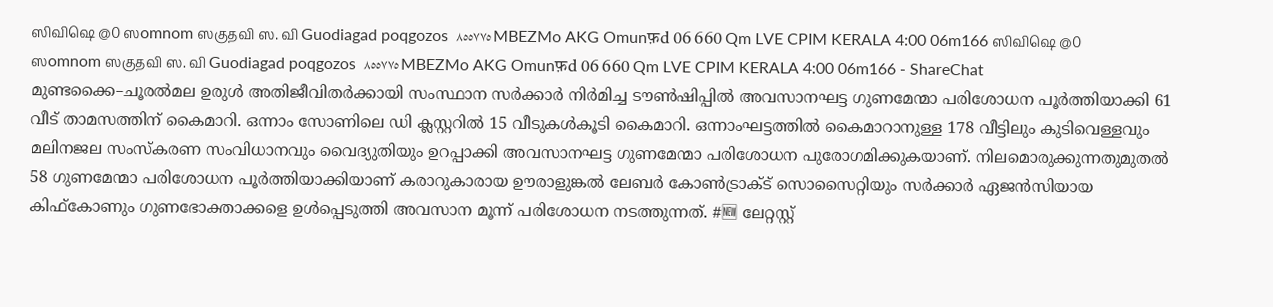ஸிவிஷெ @0 ஸomnom ஸகுதவி ஸ. வி Guodiagad poqgozos  ٨٥٥٧٧٥ MBEZMo AKG Omunफ़d 06 660 Qm LVE CPIM KERALA 4:00 06m166 ஸிவிஷெ @0 ஸomnom ஸகுதவி ஸ. வி Guodiagad poqgozos  ٨٥٥٧٧٥ MBEZMo AKG Omunफ़d 06 660 Qm LVE CPIM KERALA 4:00 06m166 - ShareChat
മുണ്ടക്കൈ–ചൂരൽമല ഉരുൾ അതിജീവിതർക്കായി സംസ്ഥാന സർക്കാർ നിർമിച്ച ട‍ൗൺഷിപ്പിൽ അവസാനഘട്ട ഗുണമേന്മാ പരിശോധന പൂർത്തിയാക്കി 61 വീട്‌ താമസത്തിന്‌ കൈമാറി. ഒന്നാം സോണിലെ ഡി ക്ലസ്റ്ററിൽ 15 വീടുകൾകൂടി കൈമാറി. ഒന്നാംഘട്ടത്തിൽ കൈമാറാനുള്ള 178 വീട്ടിലും കുടിവെള്ളവും മലിനജല സംസ്‌കരണ സംവിധാനവും വൈദ്യുതിയും ഉറപ്പാക്കി അവസാനഘട്ട ഗുണമേന്മാ പരിശോധന പുരോഗമിക്കുകയാണ്‌. നിലമൊരുക്കുന്നതുമുതൽ 58 ഗുണമേന്മാ പരിശോധന പൂർത്തിയാക്കിയാണ്‌ കരാറുകാരായ ഉ‍ൗരാളുങ്കൽ ലേബർ കോൺട്രാക്‌ട്‌ സൊസൈറ്റിയും സർക്കാർ ഏജൻസിയായ കിഫ്‌കോണും ഗുണഭോക്താക്കളെ ഉൾപ്പെടുത്തി അവസാന മൂന്ന്‌ പരിശോധന നടത്തുന്നത്‌. #🆕 ലേറ്റസ്റ്റ്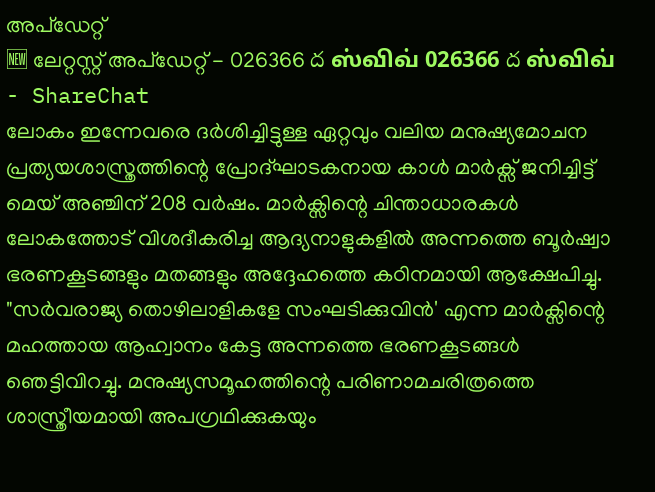അപ്ഡേറ്റ്
🆕 ലേറ്റസ്റ്റ് അപ്ഡേറ്റ് - 026366 ద ஸ்விவ் 026366 ద ஸ்விவ் - ShareChat
ലോകം ഇന്നേവരെ ദർശിച്ചിട്ടുള്ള ഏറ്റവും വലിയ മനുഷ്യമോചന പ്രത്യയശാസ്ത്രത്തിന്റെ പ്രോദ്ഘാടകനായ കാൾ മാർക്സ് ജനിച്ചിട്ട് മെയ് അഞ്ചിന് 208 വർഷം. മാർക്സിന്റെ ചിന്താധാരകൾ ലോകത്തോട്‌ വിശദീകരിച്ച ആദ്യനാളുകളിൽ അന്നത്തെ ബൂർഷ്വാ ഭരണകൂടങ്ങളും മതങ്ങളും അദ്ദേഹത്തെ കഠിനമായി ആക്ഷേപിച്ചു. "സർവരാജ്യ തൊഴിലാളികളേ സംഘടിക്കുവിൻ' എന്ന മാർക്സിന്റെ മഹത്തായ ആഹ്വാനം കേട്ട അന്നത്തെ ഭരണകൂടങ്ങൾ ഞെട്ടിവിറച്ചു. മനുഷ്യസമൂഹത്തിന്റെ പരിണാമചരിത്രത്തെ ശാസ്ത്രീയമായി അപഗ്രഥിക്കുകയും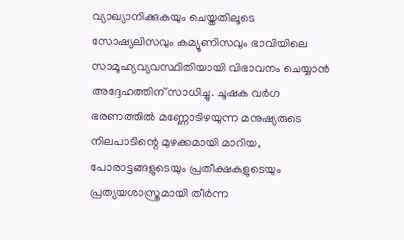വ്യാഖ്യാനിക്കുകയും ചെയ്തതിലൂടെ സോഷ്യലിസവും കമ്യൂണിസവും ഭാവിയിലെ സാമൂഹ്യവ്യവസ്ഥിതിയായി വിഭാവനം ചെയ്യാൻ അദ്ദേഹത്തിന്‌ സാധിച്ചു. ചൂഷക വർഗ ഭരണത്തിൽ മണ്ണോടിഴയുന്ന മനുഷ്യരുടെ നിലപാടിന്റെ മുഴക്കമായി മാറിയ, പോരാട്ടങ്ങളുടെയും പ്രതീക്ഷകളുടെയും പ്രത്യയശാസ്ത്രമായി തീർന്ന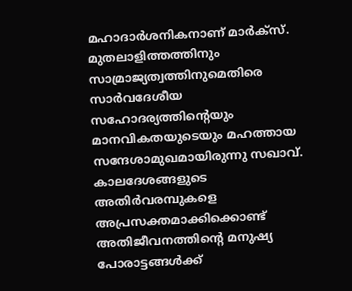മഹാദാർശനികനാണ് മാർക്സ്. മുതലാളിത്തത്തിനും സാമ്രാജ്യത്വത്തിനുമെതിരെ സാർവദേശീയ സഹോദര്യത്തിന്‍റെയും മാനവികതയുടെയും മഹത്തായ സന്ദേശാമുഖമായിരുന്നു സഖാവ്. കാലദേശങ്ങളുടെ അതിർവരമ്പുകളെ അപ്രസക്തമാക്കിക്കൊണ്ട് അതിജീവനത്തിന്റെ മനുഷ്യ പോരാട്ടങ്ങൾക്ക്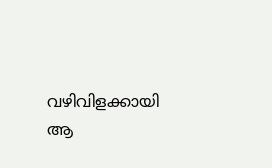വഴിവിളക്കായി ആ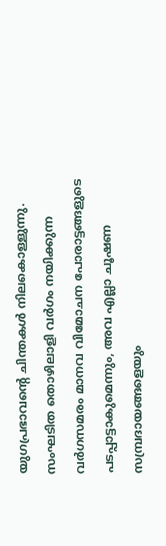യുഗപ്രഭാവന്റെ ചിന്തകൾ നിലകൊള്ളുന്നു. സംഘടിത തൊഴിലാളി വർഗം നയിക്കുന്ന വർഗസമരം മാനവ വിമോചന പോരാട്ടങ്ങളുടെ പടപ്പാട്ടാകുമെന്നും, അവ എല്ലാ ചൂഷണ സമ്പ്രദായങ്ങളെയും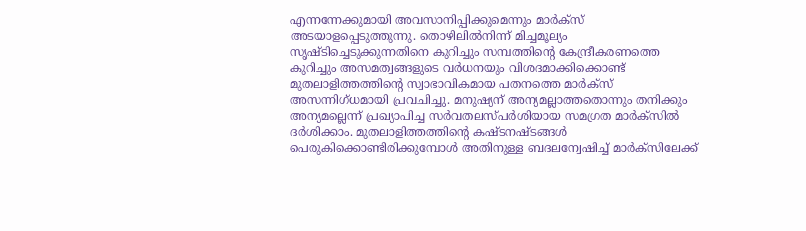എന്നന്നേക്കുമായി അവസാനിപ്പിക്കുമെന്നും മാർക്സ് അടയാളപ്പെടുത്തുന്നു. തൊഴിലിൽനിന്ന് മിച്ചമൂല്യം സൃഷ്ടിച്ചെടുക്കുന്നതിനെ കുറിച്ചും സമ്പത്തിന്റെ കേന്ദ്രീകരണത്തെ കുറിച്ചും അസമത്വങ്ങളുടെ വർധനയും വിശദമാക്കിക്കൊണ്ട് മുതലാളിത്തത്തിന്റെ സ്വാഭാവികമായ പതനത്തെ മാർക്സ് അസന്നിഗ്ധമായി പ്രവചിച്ചു. മനുഷ്യന് അന്യമല്ലാത്തതൊന്നും തനിക്കും അന്യമല്ലെന്ന് പ്രഖ്യാപിച്ച സർവതലസ്പർശിയായ സമഗ്രത മാർക്സിൽ ദർശിക്കാം. മുതലാളിത്തത്തിന്റെ കഷ്ടനഷ്ടങ്ങൾ പെരുകിക്കൊണ്ടിരിക്കുമ്പോൾ അതിനുള്ള ബദലന്വേഷിച്ച് മാർക്സിലേക്ക്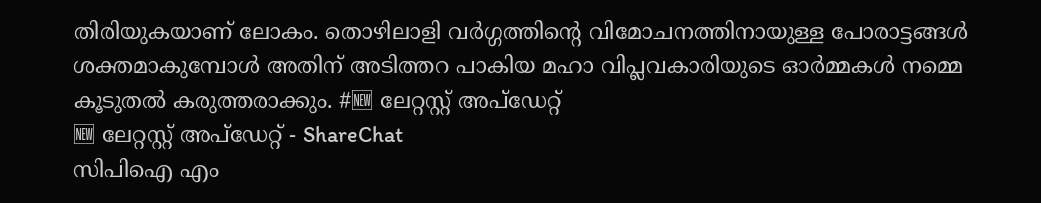തിരിയുകയാണ് ലോകം. തൊഴിലാളി വർഗ്ഗത്തിന്റെ വിമോചനത്തിനായുള്ള പോരാട്ടങ്ങൾ ശക്തമാകുമ്പോൾ അതിന് അടിത്തറ പാകിയ മഹാ വിപ്ലവകാരിയുടെ ഓർമ്മകൾ നമ്മെ കൂടുതൽ കരുത്തരാക്കും. #🆕 ലേറ്റസ്റ്റ് അപ്ഡേറ്റ്
🆕 ലേറ്റസ്റ്റ് അപ്ഡേറ്റ് - ShareChat
സിപിഐ എം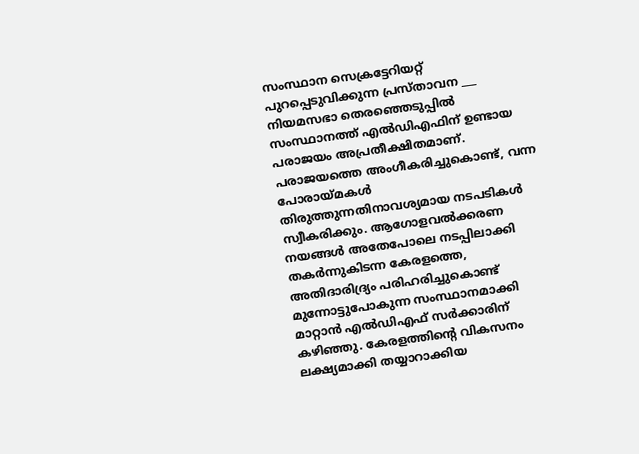സംസ്ഥാന സെക്രട്ടേറിയറ്റ് പുറപ്പെടുവിക്കുന്ന പ്രസ്താവന ___ നിയമസഭാ തെരഞ്ഞെടുപ്പില്‍ സംസ്ഥാനത്ത്‌ എല്‍ഡിഎഫിന് ഉണ്ടായ പരാജയം അപ്രതീക്ഷിതമാണ്‌. പരാജയത്തെ അംഗീകരിച്ചുകൊണ്ട്‌, വന്ന പോരായ്‌മകള്‍ തിരുത്തുന്നതിനാവശ്യമായ നടപടികള്‍ സ്വീകരിക്കും. ആഗോളവല്‍ക്കരണ നയങ്ങള്‍ അതേപോലെ നടപ്പിലാക്കി തകര്‍ന്നുകിടന്ന കേരളത്തെ, അതിദാരിദ്ര്യം പരിഹരിച്ചുകൊണ്ട്‌ മുന്നോട്ടുപോകുന്ന സംസ്ഥാനമാക്കി മാറ്റാന്‍ എല്‍ഡിഎഫ്‌ സര്‍ക്കാരിന്‌ കഴിഞ്ഞു. കേരളത്തിന്റെ വികസനം ലക്ഷ്യമാക്കി തയ്യാറാക്കിയ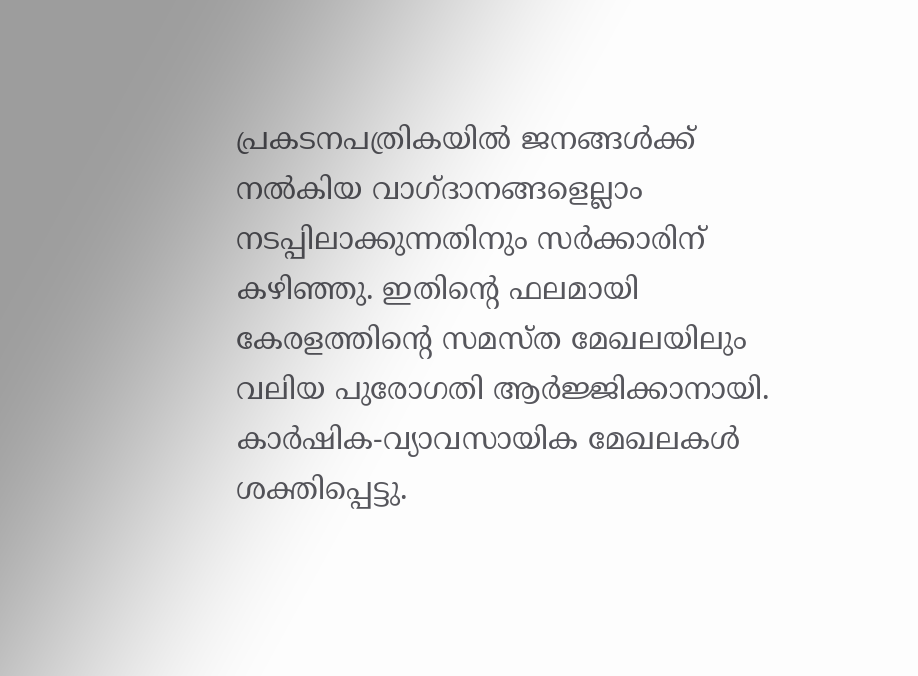പ്രകടനപത്രികയില്‍ ജനങ്ങള്‍ക്ക്‌ നല്‍കിയ വാഗ്‌ദാനങ്ങളെല്ലാം നടപ്പിലാക്കുന്നതിനും സര്‍ക്കാരിന്‌ കഴിഞ്ഞു. ഇതിന്റെ ഫലമായി കേരളത്തിന്റെ സമസ്‌ത മേഖലയിലും വലിയ പുരോഗതി ആര്‍ജ്ജിക്കാനായി. കാര്‍ഷിക-വ്യാവസായിക മേഖലകള്‍ ശക്തിപ്പെട്ടു.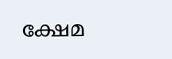ക്ഷേമ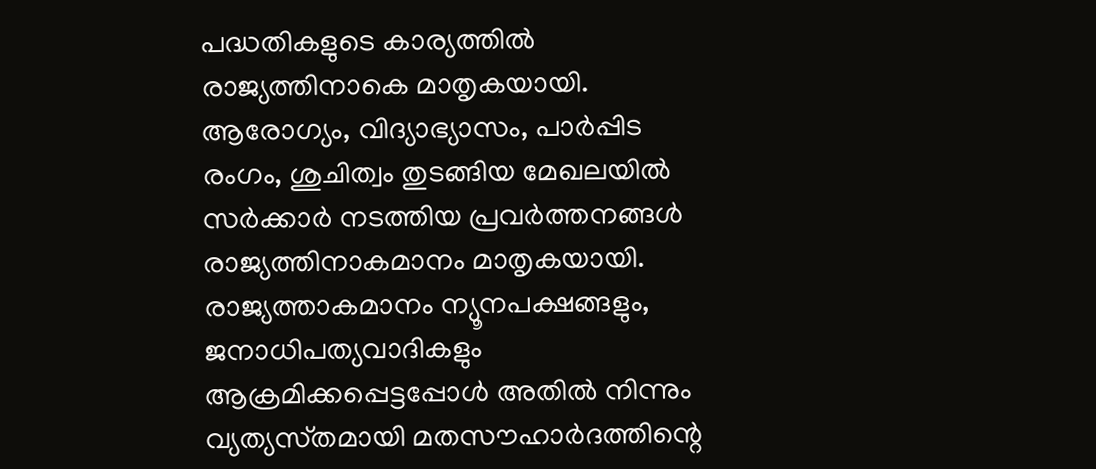പദ്ധതികളുടെ കാര്യത്തില്‍ രാജ്യത്തിനാകെ മാതൃകയായി. ആരോഗ്യം, വിദ്യാഭ്യാസം, പാര്‍പ്പിട രംഗം, ശുചിത്വം തുടങ്ങിയ മേഖലയില്‍ സര്‍ക്കാര്‍ നടത്തിയ പ്രവര്‍ത്തനങ്ങള്‍ രാജ്യത്തിനാകമാനം മാതൃകയായി. രാജ്യത്താകമാനം ന്യൂനപക്ഷങ്ങളും, ജനാധിപത്യവാദികളും ആക്രമിക്കപ്പെട്ടപ്പോള്‍ അതില്‍ നിന്നും വ്യത്യസ്‌തമായി മതസൗഹാര്‍ദത്തിന്റെ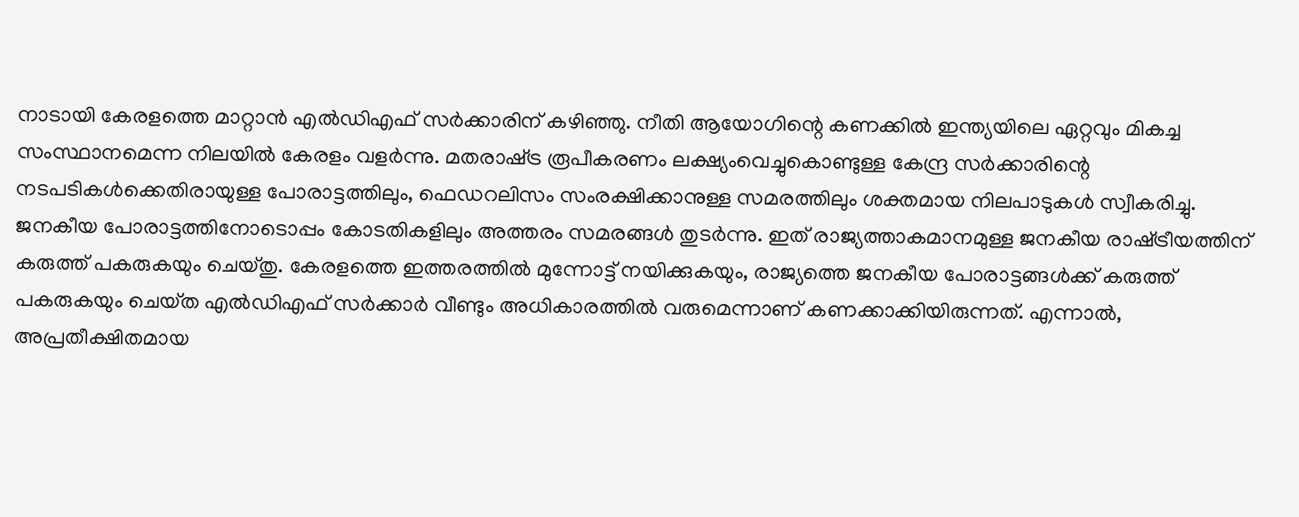നാടായി കേരളത്തെ മാറ്റാന്‍ എല്‍ഡിഎഫ്‌ സര്‍ക്കാരിന്‌ കഴിഞ്ഞു. നീതി ആയോഗിന്റെ കണക്കില്‍ ഇന്ത്യയിലെ ഏറ്റവും മികച്ച സംസ്ഥാനമെന്ന നിലയില്‍ കേരളം വളര്‍ന്നു. മതരാഷ്‌ട്ര രൂപീകരണം ലക്ഷ്യംവെച്ചുകൊണ്ടുള്ള കേന്ദ്ര സര്‍ക്കാരിന്റെ നടപടികള്‍ക്കെതിരായുള്ള പോരാട്ടത്തിലും, ഫെഡറലിസം സംരക്ഷിക്കാനുള്ള സമരത്തിലും ശക്തമായ നിലപാടുകള്‍ സ്വീകരിച്ചു. ജനകീയ പോരാട്ടത്തിനോടൊപ്പം കോടതികളിലും അത്തരം സമരങ്ങള്‍ തുടര്‍ന്നു. ഇത്‌ രാജ്യത്താകമാനമുള്ള ജനകീയ രാഷ്‌ട്രീയത്തിന്‌ കരുത്ത്‌ പകരുകയും ചെയ്‌തു. കേരളത്തെ ഇത്തരത്തില്‍ മുന്നോട്ട്‌ നയിക്കുകയും, രാജ്യത്തെ ജനകീയ പോരാട്ടങ്ങള്‍ക്ക്‌ കരുത്ത്‌ പകരുകയും ചെയ്‌ത എല്‍ഡിഎഫ്‌ സര്‍ക്കാര്‍ വീണ്ടും അധികാരത്തില്‍ വരുമെന്നാണ്‌ കണക്കാക്കിയിരുന്നത്‌. എന്നാല്‍, അപ്രതീക്ഷിതമായ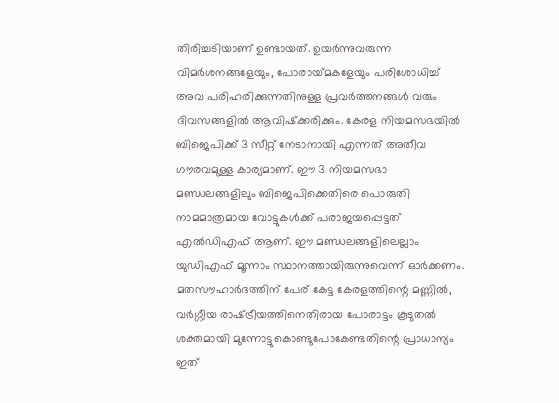തിരിച്ചടിയാണ്‌ ഉണ്ടായത്‌. ഉയര്‍ന്നുവരുന്ന വിമര്‍ശനങ്ങളേയും, പോരായ്‌മകളേയും പരിശോധിച്ച്‌ അവ പരിഹരിക്കുന്നതിനുള്ള പ്രവര്‍ത്തനങ്ങള്‍ വരും ദിവസങ്ങളില്‍ ആവിഷ്‌ക്കരിക്കും. കേരള നിയമസഭയില്‍ ബിജെപിക്ക്‌ 3 സീറ്റ്‌ നേടാനായി എന്നത്‌ അതീവ ഗൗരവമുള്ള കാര്യമാണ്‌. ഈ 3 നിയമസഭാ മണ്ഡലങ്ങളിലും ബിജെപിക്കെതിരെ പൊരുതി നാമമാത്രമായ വോട്ടുകള്‍ക്ക്‌ പരാജയപ്പെട്ടത്‌ എല്‍ഡിഎഫ്‌ ആണ്‌. ഈ മണ്ഡലങ്ങളിലെല്ലാം യുഡിഎഫ്‌ മൂന്നാം സ്ഥാനത്തായിരുന്നുവെന്ന്‌ ഓര്‍ക്കണം. മതസൗഹാര്‍ദത്തിന്‌ പേര്‌ കേട്ട കേരളത്തിന്റെ മണ്ണില്‍, വര്‍ഗ്ഗീയ രാഷ്‌ട്രീയത്തിനെതിരായ പോരാട്ടം കൂടുതല്‍ ശക്തമായി മുന്നോട്ടുകൊണ്ടുപോകേണ്ടതിന്റെ പ്രാധാന്യം ഇത്‌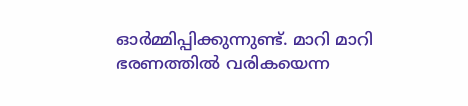ഓര്‍മ്മിപ്പിക്കുന്നുണ്ട്‌. മാറി മാറി ഭരണത്തില്‍ വരികയെന്ന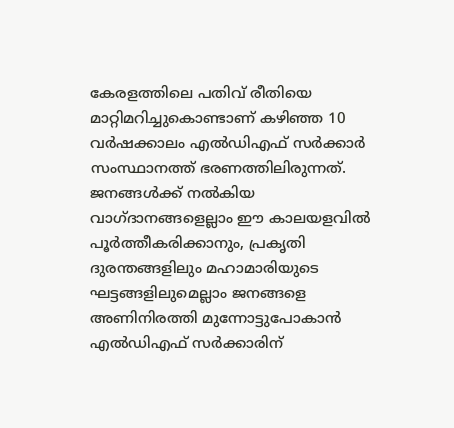കേരളത്തിലെ പതിവ്‌ രീതിയെ മാറ്റിമറിച്ചുകൊണ്ടാണ്‌ കഴിഞ്ഞ 10 വര്‍ഷക്കാലം എല്‍ഡിഎഫ്‌ സര്‍ക്കാര്‍ സംസ്ഥാനത്ത്‌ ഭരണത്തിലിരുന്നത്‌. ജനങ്ങള്‍ക്ക്‌ നല്‍കിയ വാഗ്‌ദാനങ്ങളെല്ലാം ഈ കാലയളവില്‍ പൂര്‍ത്തീകരിക്കാനും, പ്രകൃതി ദുരന്തങ്ങളിലും മഹാമാരിയുടെ ഘട്ടങ്ങളിലുമെല്ലാം ജനങ്ങളെ അണിനിരത്തി മുന്നോട്ടുപോകാന്‍ എല്‍ഡിഎഫ്‌ സര്‍ക്കാരിന്‌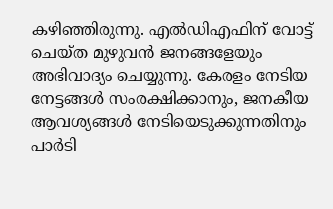കഴിഞ്ഞിരുന്നു. എല്‍ഡിഎഫിന്‌ വോട്ട്‌ ചെയ്‌ത മുഴുവന്‍ ജനങ്ങളേയും അഭിവാദ്യം ചെയ്യുന്നു. കേരളം നേടിയ നേട്ടങ്ങള്‍ സംരക്ഷിക്കാനും, ജനകീയ ആവശ്യങ്ങള്‍ നേടിയെടുക്കുന്നതിനും പാര്‍ടി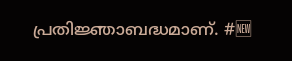പ്രതിജ്ഞാബദ്ധമാണ്. #🆕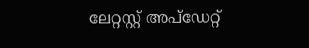ലേറ്റസ്റ്റ് അപ്ഡേറ്റ്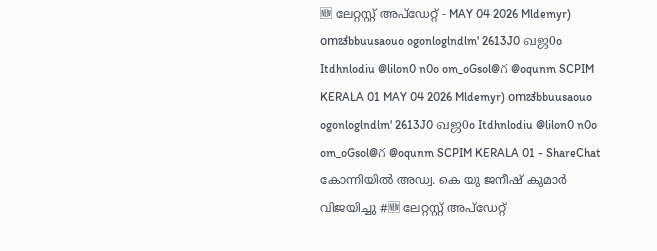🆕 ലേറ്റസ്റ്റ് അപ്ഡേറ്റ് - MAY 04 2026 Mldemyr) omಚbbuusaouo ogonloglndlm' 2613J0 வஜ0o Itdhnlodiu @lilon0 n0o om_oGsol@గ @oqunm SCPIM KERALA 01 MAY 04 2026 Mldemyr) omಚbbuusaouo ogonloglndlm' 2613J0 வஜ0o Itdhnlodiu @lilon0 n0o om_oGsol@గ @oqunm SCPIM KERALA 01 - ShareChat
കോന്നിയിൽ അഡ്വ. കെ യു ജനീഷ് കുമാർ വിജയിച്ചു #🆕 ലേറ്റസ്റ്റ് അപ്ഡേറ്റ്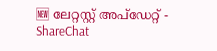🆕 ലേറ്റസ്റ്റ് അപ്ഡേറ്റ് - ShareChat